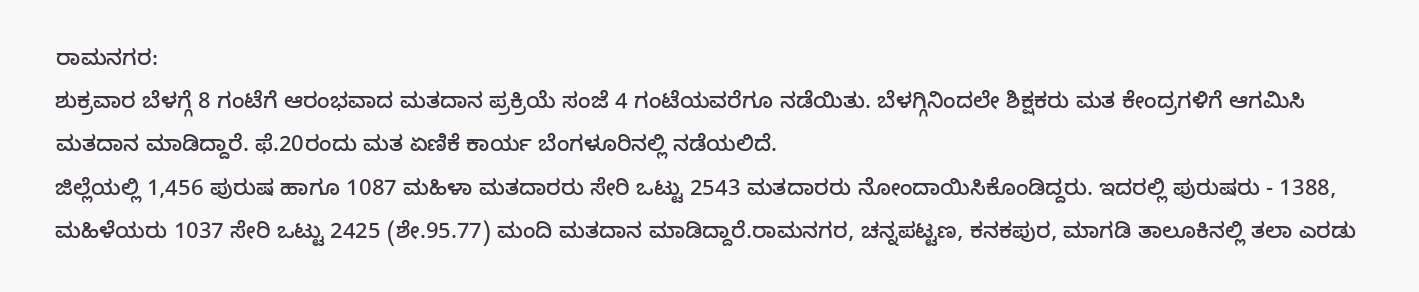ರಾಮನಗರ:
ಶುಕ್ರವಾರ ಬೆಳಗ್ಗೆ 8 ಗಂಟೆಗೆ ಆರಂಭವಾದ ಮತದಾನ ಪ್ರಕ್ರಿಯೆ ಸಂಜೆ 4 ಗಂಟೆಯವರೆಗೂ ನಡೆಯಿತು. ಬೆಳಗ್ಗಿನಿಂದಲೇ ಶಿಕ್ಷಕರು ಮತ ಕೇಂದ್ರಗಳಿಗೆ ಆಗಮಿಸಿ ಮತದಾನ ಮಾಡಿದ್ದಾರೆ. ಫೆ.20ರಂದು ಮತ ಏಣಿಕೆ ಕಾರ್ಯ ಬೆಂಗಳೂರಿನಲ್ಲಿ ನಡೆಯಲಿದೆ.
ಜಿಲ್ಲೆಯಲ್ಲಿ 1,456 ಪುರುಷ ಹಾಗೂ 1087 ಮಹಿಳಾ ಮತದಾರರು ಸೇರಿ ಒಟ್ಟು 2543 ಮತದಾರರು ನೋಂದಾಯಿಸಿಕೊಂಡಿದ್ದರು. ಇದರಲ್ಲಿ ಪುರುಷರು - 1388, ಮಹಿಳೆಯರು 1037 ಸೇರಿ ಒಟ್ಟು 2425 (ಶೇ.95.77) ಮಂದಿ ಮತದಾನ ಮಾಡಿದ್ದಾರೆ.ರಾಮನಗರ, ಚನ್ನಪಟ್ಟಣ, ಕನಕಪುರ, ಮಾಗಡಿ ತಾಲೂಕಿನಲ್ಲಿ ತಲಾ ಎರಡು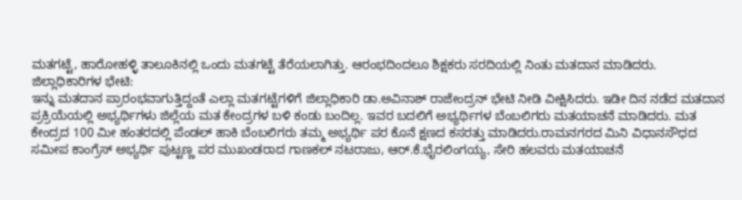ಮತಗಟ್ಟೆ, ಹಾರೋಹಳ್ಳಿ ತಾಲೂಕಿನಲ್ಲಿ ಒಂದು ಮತಗಟ್ಟೆ ತೆರೆಯಲಾಗಿತ್ತು. ಆರಂಭದಿಂದಲೂ ಶಿಕ್ಷಕರು ಸರದಿಯಲ್ಲಿ ನಿಂತು ಮತದಾನ ಮಾಡಿದರು.
ಜಿಲ್ಲಾಧಿಕಾರಿಗಳ ಭೇಟಿ:
ಇನ್ನು ಮತದಾನ ಪ್ರಾರಂಭವಾಗುತ್ತಿದ್ದಂತೆ ಎಲ್ಲಾ ಮತಗಟ್ಟೆಗಳಿಗೆ ಜಿಲ್ಲಾಧಿಕಾರಿ ಡಾ.ಅವಿನಾಶ್ ರಾಜೇಂದ್ರನ್ ಭೇಟಿ ನೀಡಿ ವೀಕ್ಷಿಸಿದರು. ಇಡೀ ದಿನ ನಡೆದ ಮತದಾನ ಪ್ರಕ್ರಿಯೆಯಲ್ಲಿ ಅಭ್ಯರ್ಥಿಗಳು ಜಿಲ್ಲೆಯ ಮತ ಕೇಂದ್ರಗಳ ಬಳಿ ಕಂಡು ಬಂದಿಲ್ಲ. ಇವರ ಬದಲಿಗೆ ಅಭ್ಯರ್ಥಿಗಳ ಬೆಂಬಲಿಗರು ಮತಯಾಚನೆ ಮಾಡಿದರು. ಮತ ಕೇಂದ್ರದ 100 ಮೀ ಹಂತರದಲ್ಲಿ ಪೆಂಡಲ್ ಹಾಕಿ ಬೆಂಬಲಿಗರು ತಮ್ಮ ಅಭ್ಯರ್ಥಿ ಪರ ಕೊನೆ ಕ್ಷಣದ ಕಸರತ್ತು ಮಾಡಿದರು.ರಾಮನಗರದ ಮಿನಿ ವಿಧಾನಸೌಧದ ಸಮೀಪ ಕಾಂಗ್ರೆಸ್ ಅಭ್ಯರ್ಥಿ ಪುಟ್ಟಣ್ಣ ಪರ ಮುಖಂಡರಾದ ಗಾಣಕಲ್ ನಟರಾಜು, ಆರ್.ಕೆ.ಭೈರಲಿಂಗಯ್ಯ, ಸೇರಿ ಹಲವರು ಮತಯಾಚನೆ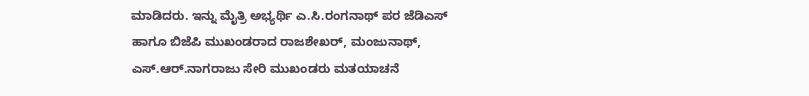ಮಾಡಿದರು. ಇನ್ನು ಮೈತ್ರಿ ಅಭ್ಯರ್ಥಿ ಎ.ಸಿ.ರಂಗನಾಥ್ ಪರ ಜೆಡಿಎಸ್ ಹಾಗೂ ಬಿಜೆಪಿ ಮುಖಂಡರಾದ ರಾಜಶೇಖರ್, ಮಂಜುನಾಥ್, ಎಸ್.ಆರ್.ನಾಗರಾಜು ಸೇರಿ ಮುಖಂಡರು ಮತಯಾಚನೆ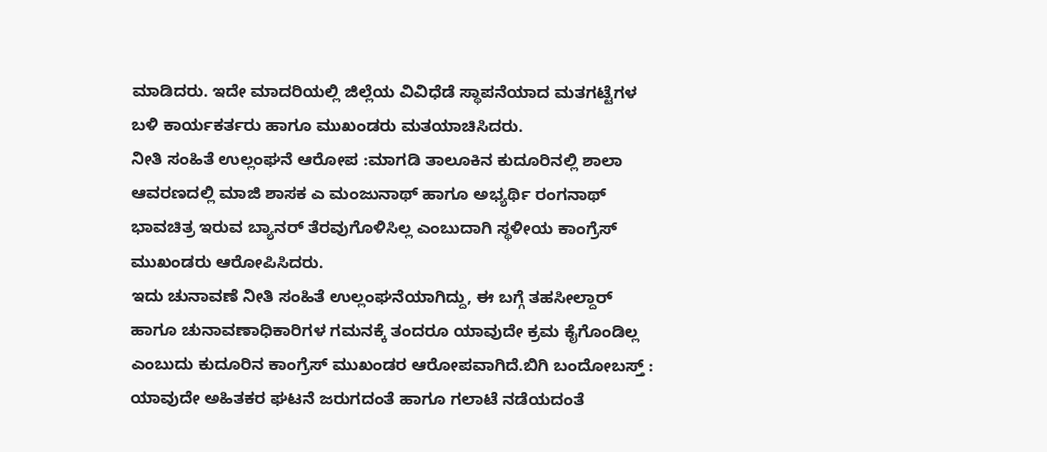ಮಾಡಿದರು. ಇದೇ ಮಾದರಿಯಲ್ಲಿ ಜಿಲ್ಲೆಯ ವಿವಿಧೆಡೆ ಸ್ಥಾಪನೆಯಾದ ಮತಗಟ್ಟೆಗಳ ಬಳಿ ಕಾರ್ಯಕರ್ತರು ಹಾಗೂ ಮುಖಂಡರು ಮತಯಾಚಿಸಿದರು.
ನೀತಿ ಸಂಹಿತೆ ಉಲ್ಲಂಘನೆ ಆರೋಪ :ಮಾಗಡಿ ತಾಲೂಕಿನ ಕುದೂರಿನಲ್ಲಿ ಶಾಲಾ ಆವರಣದಲ್ಲಿ ಮಾಜಿ ಶಾಸಕ ಎ ಮಂಜುನಾಥ್ ಹಾಗೂ ಅಭ್ಯರ್ಥಿ ರಂಗನಾಥ್ ಭಾವಚಿತ್ರ ಇರುವ ಬ್ಯಾನರ್ ತೆರವುಗೊಳಿಸಿಲ್ಲ ಎಂಬುದಾಗಿ ಸ್ಥಳೀಯ ಕಾಂಗ್ರೆಸ್ ಮುಖಂಡರು ಆರೋಪಿಸಿದರು.
ಇದು ಚುನಾವಣೆ ನೀತಿ ಸಂಹಿತೆ ಉಲ್ಲಂಘನೆಯಾಗಿದ್ದು, ಈ ಬಗ್ಗೆ ತಹಸೀಲ್ದಾರ್ ಹಾಗೂ ಚುನಾವಣಾಧಿಕಾರಿಗಳ ಗಮನಕ್ಕೆ ತಂದರೂ ಯಾವುದೇ ಕ್ರಮ ಕೈಗೊಂಡಿಲ್ಲ ಎಂಬುದು ಕುದೂರಿನ ಕಾಂಗ್ರೆಸ್ ಮುಖಂಡರ ಆರೋಪವಾಗಿದೆ.ಬಿಗಿ ಬಂದೋಬಸ್ತ್ :
ಯಾವುದೇ ಅಹಿತಕರ ಘಟನೆ ಜರುಗದಂತೆ ಹಾಗೂ ಗಲಾಟೆ ನಡೆಯದಂತೆ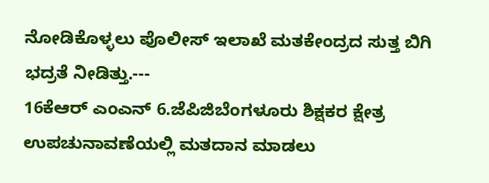ನೋಡಿಕೊಳ್ಳಲು ಪೊಲೀಸ್ ಇಲಾಖೆ ಮತಕೇಂದ್ರದ ಸುತ್ತ ಬಿಗಿ ಭದ್ರತೆ ನೀಡಿತ್ತು.---
16ಕೆಆರ್ ಎಂಎನ್ 6.ಜೆಪಿಜಿಬೆಂಗಳೂರು ಶಿಕ್ಷಕರ ಕ್ಷೇತ್ರ ಉಪಚುನಾವಣೆಯಲ್ಲಿ ಮತದಾನ ಮಾಡಲು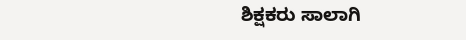ಶಿಕ್ಷಕರು ಸಾಲಾಗಿ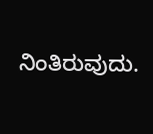ನಿಂತಿರುವುದು.